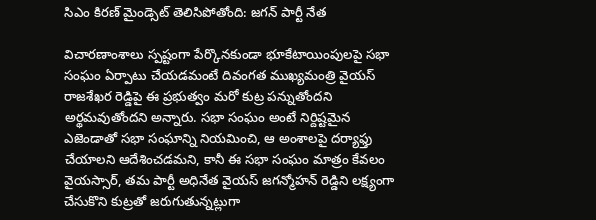సిఎం కిరణ్ మైండ్సెట్ తెలిసిపోతోంది: జగన్ పార్టీ నేత

విచారణాంశాలు స్పష్టంగా పేర్కొనకుండా భూకేటాయింపులపై సభా సంఘం ఏర్పాటు చేయడమంటే దివంగత ముఖ్యమంత్రి వైయస్ రాజశేఖర రెడ్డిపై ఈ ప్రభుత్వం మరో కుట్ర పన్నుతోందని అర్థమవుతోందని అన్నారు. సభా సంఘం అంటే నిర్దిష్టమైన ఎజెండాతో సభా సంఘాన్ని నియమించి, ఆ అంశాలపై దర్యాఫ్తు చేయాలని ఆదేశించడమని, కానీ ఈ సభా సంఘం మాత్రం కేవలం వైయస్సార్, తమ పార్టీ అధినేత వైయస్ జగన్మోహన్ రెడ్డిని లక్ష్యంగా చేసుకొని కుట్రతో జరుగుతున్నట్లుగా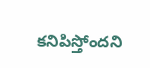కనిపిస్తోందని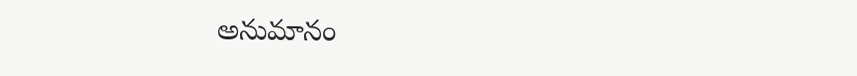అనుమానం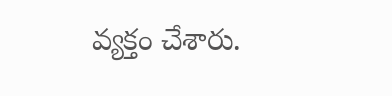వ్యక్తం చేశారు.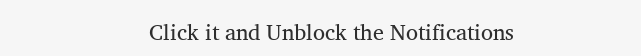Click it and Unblock the Notifications